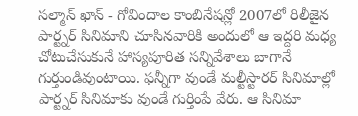సల్మాన్ ఖాన్ - గోవిందాల కాంబినేషన్లో 2007లో రిలీజైన పార్ట్నర్ సినిమాని చూసినవారికి అందులో ఆ ఇద్దరి మధ్య చోటుచేసుకునే హాస్యపూరిత సన్నివేశాలు బాగానే గుర్తుండివుంటాయి. ఫన్నీగా వుండే మల్టీస్టారర్ సినిమాల్లో పార్ట్నర్ సినిమాకు వుండే గుర్తింపే వేరు. ఆ సినిమా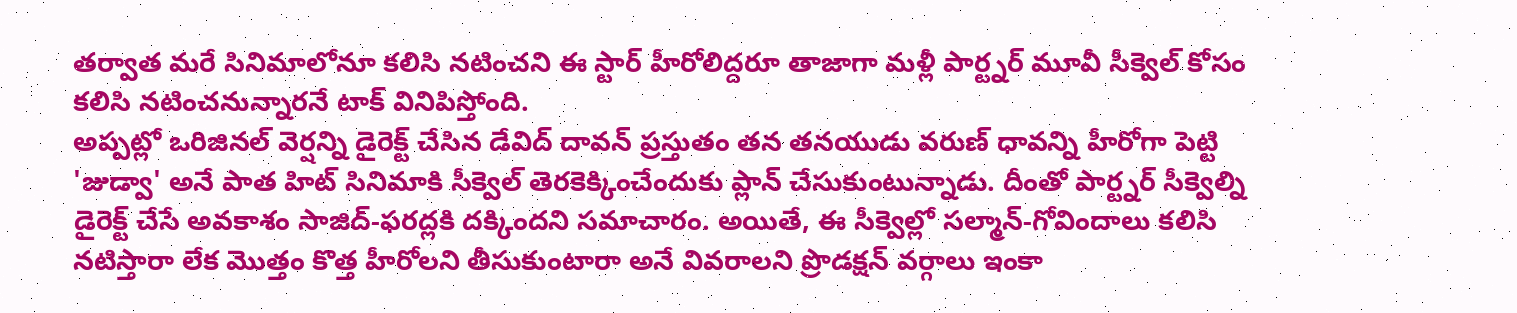తర్వాత మరే సినిమాలోనూ కలిసి నటించని ఈ స్టార్ హీరోలిద్దరూ తాజాగా మళ్లీ పార్ట్నర్ మూవీ సీక్వెల్ కోసం కలిసి నటించనున్నారనే టాక్ వినిపిస్తోంది.
అప్పట్లో ఒరిజినల్ వెర్షన్ని డైరెక్ట్ చేసిన డేవిద్ దావన్ ప్రస్తుతం తన తనయుడు వరుణ్ ధావన్ని హీరోగా పెట్టి 'జుడ్వా' అనే పాత హిట్ సినిమాకి సీక్వెల్ తెరకెక్కించేందుకు ప్లాన్ చేసుకుంటున్నాడు. దీంతో పార్ట్నర్ సీక్వెల్ని డైరెక్ట్ చేసే అవకాశం సాజిద్-ఫరద్లకి దక్కిందని సమాచారం. అయితే, ఈ సీక్వెల్లో సల్మాన్-గోవిందాలు కలిసి నటిస్తారా లేక మొత్తం కొత్త హీరోలని తీసుకుంటారా అనే వివరాలని ప్రొడక్షన్ వర్గాలు ఇంకా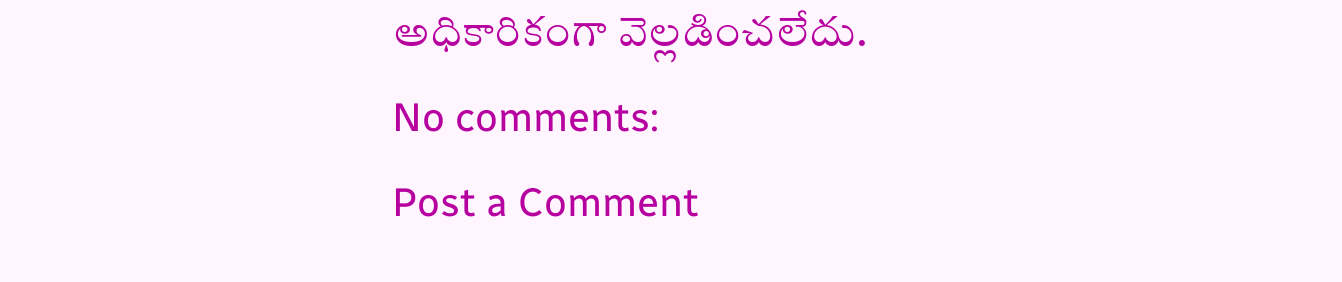అధికారికంగా వెల్లడించలేదు.
No comments:
Post a Comment